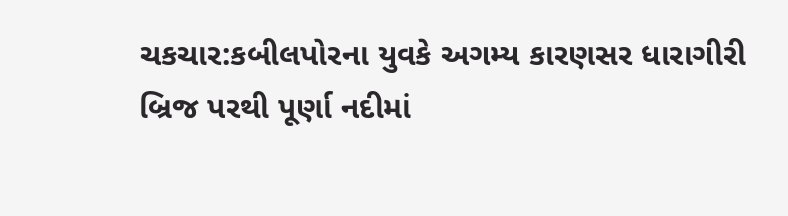ચકચાર:કબીલપોરના યુવકે અગમ્ય કારણસર ધારાગીરી બ્રિજ પરથી પૂર્ણા નદીમાં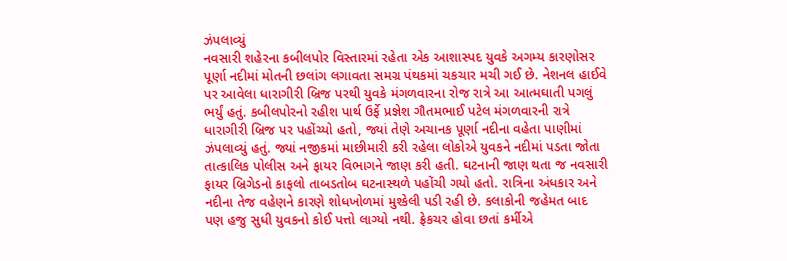ઝંપલાવ્યું
નવસારી શહેરના કબીલપોર વિસ્તારમાં રહેતા એક આશાસ્પદ યુવકે અગમ્ય કારણોસર પૂર્ણા નદીમાં મોતની છલાંગ લગાવતા સમગ્ર પંથકમાં ચકચાર મચી ગઈ છે. નેશનલ હાઈવે પર આવેલા ધારાગીરી બ્રિજ પરથી યુવકે મંગળવારના રોજ રાત્રે આ આત્મઘાતી પગલું ભર્યું હતું. કબીલપોરનો રહીશ પાર્થ ઉર્ફે પ્રજ્ઞેશ ગૌતમભાઈ પટેલ મંગળવારની રાત્રે ધારાગીરી બ્રિજ પર પહોંચ્યો હતો, જ્યાં તેણે અચાનક પૂર્ણા નદીના વહેતા પાણીમાં ઝંપલાવ્યું હતું. જ્યાં નજીકમાં માછીમારી કરી રહેલા લોકોએ યુવકને નદીમાં પડતા જોતા તાત્કાલિક પોલીસ અને ફાયર વિભાગને જાણ કરી હતી. ઘટનાની જાણ થતા જ નવસારી ફાયર બ્રિગેડનો કાફલો તાબડતોબ ઘટનાસ્થળે પહોંચી ગયો હતો. રાત્રિના અંધકાર અને નદીના તેજ વહેણને કારણે શોધખોળમાં મુશ્કેલી પડી રહી છે. કલાકોની જહેમત બાદ પણ હજુ સુધી યુવકનો કોઈ પત્તો લાગ્યો નથી. ફ્રેકચર હોવા છતાં કર્મીએ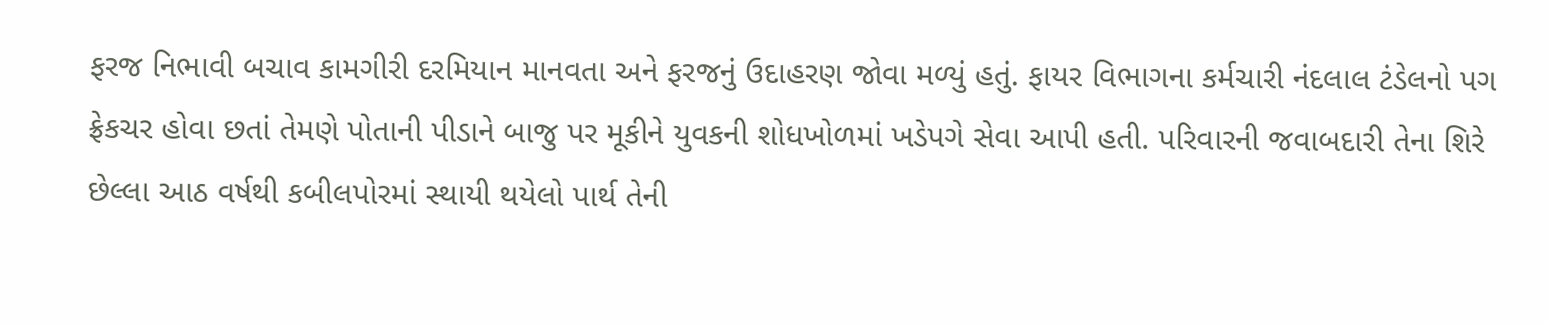ફરજ નિભાવી બચાવ કામગીરી દરમિયાન માનવતા અને ફરજનું ઉદાહરણ જોવા મળ્યું હતું. ફાયર વિભાગના કર્મચારી નંદલાલ ટંડેલનો પગ ફ્રેકચર હોવા છતાં તેમણે પોતાની પીડાને બાજુ પર મૂકીને યુવકની શોધખોળમાં ખડેપગે સેવા આપી હતી. પરિવારની જવાબદારી તેના શિરે છેલ્લા આઠ વર્ષથી કબીલપોરમાં સ્થાયી થયેલો પાર્થ તેની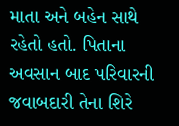માતા અને બહેન સાથે રહેતો હતો. પિતાના અવસાન બાદ પરિવારની જવાબદારી તેના શિરે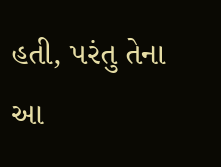હતી, પરંતુ તેના આ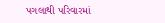પગલાથી પરિવારમાં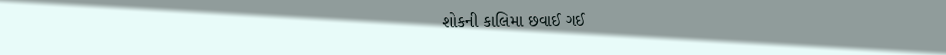શોકની કાલિમા છવાઈ ગઈ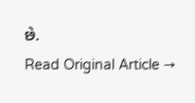છે.
Read Original Article →